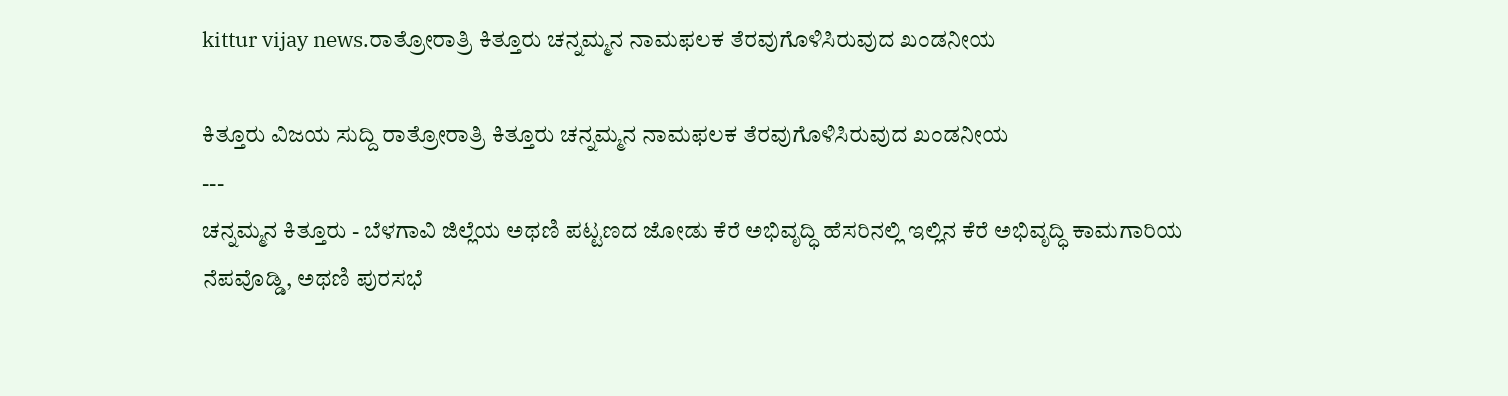kittur vijay news.ರಾತ್ರೋರಾತ್ರಿ ಕಿತ್ತೂರು ಚನ್ನಮ್ಮನ ನಾಮಫಲಕ ತೆರವುಗೊಳಿಸಿರುವುದ ಖಂಡನೀಯ

ಕಿತ್ತೂರು ವಿಜಯ ಸುದ್ದಿ ರಾತ್ರೋರಾತ್ರಿ ಕಿತ್ತೂರು ಚನ್ನಮ್ಮನ ನಾಮಫಲಕ ತೆರವುಗೊಳಿಸಿರುವುದ ಖಂಡನೀಯ
---
ಚನ್ನಮ್ಮನ ಕಿತ್ತೂರು - ಬೆಳಗಾವಿ ಜಿಲ್ಲೆಯ ಅಥಣಿ ಪಟ್ಟಣದ ಜೋಡು ಕೆರೆ ಅಭಿವೃದ್ಧಿ ಹೆಸರಿನಲ್ಲಿ ಇಲ್ಲಿನ ಕೆರೆ ಅಭಿವೃದ್ಧಿ ಕಾಮಗಾರಿಯ ನೆಪವೊಡ್ಡಿ, ಅಥಣಿ ಪುರಸಭೆ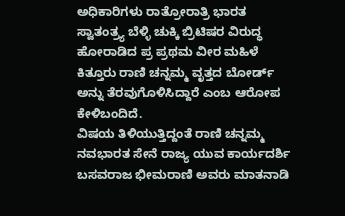ಅಧಿಕಾರಿಗಳು ರಾತ್ರೋರಾತ್ರಿ ಭಾರತ ಸ್ವಾತಂತ್ರ್ಯ ಬೆಳ್ಳಿ ಚುಕ್ಕಿ ಬ್ರಿಟಿಷರ ವಿರುದ್ಧ ಹೋರಾಡಿದ ಪ್ರ ಪ್ರಥಮ ವೀರ ಮಹಿಳೆ ಕಿತ್ತೂರು ರಾಣಿ ಚನ್ನಮ್ಮ ವೃತ್ತದ ಬೋರ್ಡ್ ಅನ್ನು ತೆರವುಗೊಳಿಸಿದ್ದಾರೆ ಎಂಬ ಆರೋಪ ಕೇಳಿಬಂದಿದೆ.
ವಿಷಯ ತಿಳಿಯುತ್ತಿದ್ದಂತೆ ರಾಣಿ ಚನ್ನಮ್ಮ ನವಭಾರತ ಸೇನೆ ರಾಜ್ಯ ಯುವ ಕಾರ್ಯದರ್ಶಿ ಬಸವರಾಜ ಭೀಮರಾಣಿ ಅವರು ಮಾತನಾಡಿ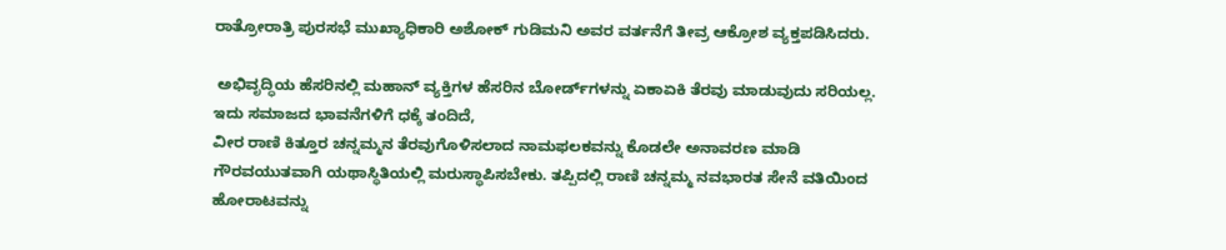ರಾತ್ರೋರಾತ್ರಿ ಪುರಸಭೆ ಮುಖ್ಯಾಧಿಕಾರಿ ಅಶೋಕ್ ಗುಡಿಮನಿ ಅವರ ವರ್ತನೆಗೆ ತೀವ್ರ ಆಕ್ರೋಶ ವ್ಯಕ್ತಪಡಿಸಿದರು.

 ಅಭಿವೃದ್ಧಿಯ ಹೆಸರಿನಲ್ಲಿ ಮಹಾನ್ ವ್ಯಕ್ತಿಗಳ ಹೆಸರಿನ ಬೋರ್ಡ್‌ಗಳನ್ನು ಏಕಾಏಕಿ ತೆರವು ಮಾಡುವುದು ಸರಿಯಲ್ಲ. ಇದು ಸಮಾಜದ ಭಾವನೆಗಳಿಗೆ ಧಕ್ಕೆ ತಂದಿದೆ,
ವೀರ ರಾಣಿ ಕಿತ್ತೂರ ಚನ್ನಮ್ಮನ ತೆರವುಗೊಳಿಸಲಾದ ನಾಮಫಲಕವನ್ನು ಕೊಡಲೇ ಅನಾವರಣ ಮಾಡಿ ಗೌರವಯುತವಾಗಿ ಯಥಾಸ್ಥಿತಿಯಲ್ಲಿ ಮರುಸ್ಥಾಪಿಸಬೇಕು. ತಪ್ಪಿದಲ್ಲಿ ರಾಣಿ ಚನ್ನಮ್ಮ ನವಭಾರತ ಸೇನೆ ವತಿಯಿಂದ ಹೋರಾಟವನ್ನು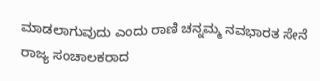ಮಾಡಲಾಗುವುದು ಎಂದು ರಾಣಿ ಚನ್ನಮ್ಮ ನವಭಾರತ ಸೇನೆ ರಾಜ್ಯ ಸಂಚಾಲಕರಾದ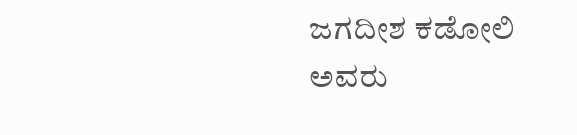ಜಗದೀಶ ಕಡೋಲಿ ಅವರು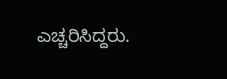ಎಚ್ಚರಿಸಿದ್ದರು.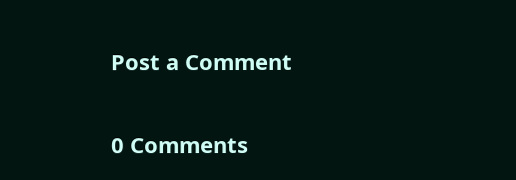Post a Comment

0 Comments